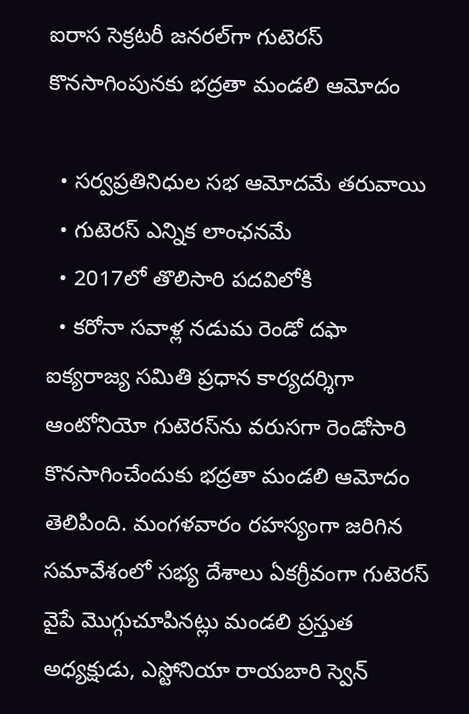ఐరాస సెక్రటరీ జనరల్‌గా గుటెరస్‌ కొనసాగింపునకు భద్రతా మండలి ఆమోదం

  • సర్వప్రతినిధుల సభ ఆమోదమే తరువాయి
  • గుటెరస్‌ ఎన్నిక లాంఛనమే
  • 2017లో తొలిసారి పదవిలోకి
  • కరోనా సవాళ్ల నడుమ రెండో దఫా
ఐక్యరాజ్య సమితి ప్రధాన కార్యదర్శిగా ఆంటోనియో గుటెరస్‌ను వరుసగా రెండోసారి కొనసాగించేందుకు భద్రతా మండలి ఆమోదం తెలిపింది. మంగళవారం రహస్యంగా జరిగిన సమావేశంలో సభ్య దేశాలు ఏకగ్రీవంగా గుటెరస్‌ వైపే మొగ్గుచూపినట్లు మండలి ప్రస్తుత అధ్యక్షుడు, ఎస్టోనియా రాయబారి స్వెన్‌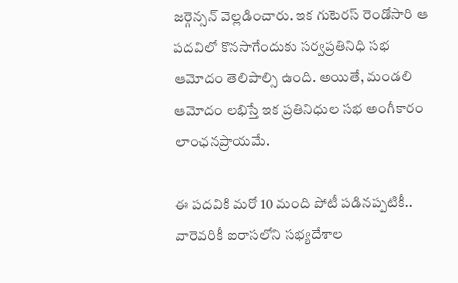జర్గెన్సన్‌ వెల్లడించారు. ఇక గుటెరస్ రెండోసారి ఆ పదవిలో కొనసాగేందుకు సర్వప్రతినిధి సభ ఆమోదం తెలిపాల్సి ఉంది. అయితే, మండలి ఆమోదం లభిస్తే ఇక ప్రతినిధుల సభ అంగీకారం లాంఛనప్రాయమే.

ఈ పదవికి మరో 10 మంది పోటీ పడినప్పటికీ.. వారెవరికీ ఐరాసలోని సభ్యదేశాల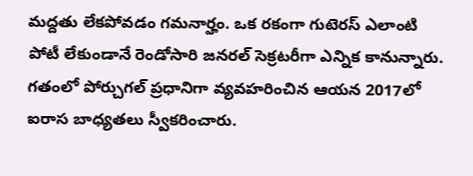మద్దతు లేకపోవడం గమనార్హం. ఒక రకంగా గుటెరస్‌ ఎలాంటి పోటీ లేకుండానే రెండోసారి జనరల్‌ సెక్రటరీగా ఎన్నిక కానున్నారు. గతంలో పోర్చుగల్‌ ప్రధానిగా వ్యవహరించిన ఆయన 2017లో ఐరాస బాధ్యతలు స్వీకరించారు.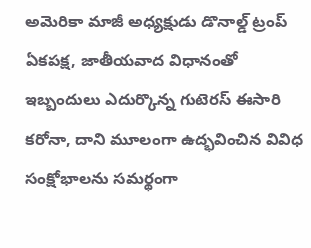అమెరికా మాజీ అధ్యక్షుడు డొనాల్డ్‌ ట్రంప్ ఏకపక్ష, జాతీయవాద విధానంతో ఇబ్బందులు ఎదుర్కొన్న గుటెరస్‌ ఈసారి కరోనా, దాని మూలంగా ఉద్భవించిన వివిధ సంక్షోభాలను సమర్థంగా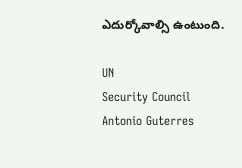ఎదుర్కోవాల్సి ఉంటుంది.

UN
Security Council
Antonio Guterres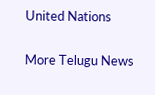United Nations

More Telugu News